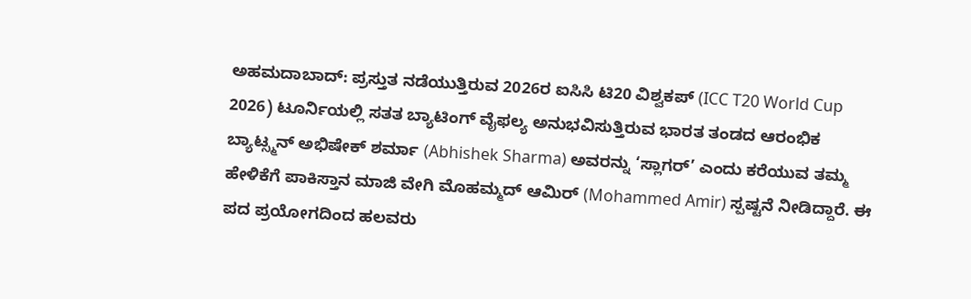ಅಹಮದಾಬಾದ್: ಪ್ರಸ್ತುತ ನಡೆಯುತ್ತಿರುವ 2026ರ ಐಸಿಸಿ ಟಿ20 ವಿಶ್ವಕಪ್ (ICC T20 World Cup 2026) ಟೂರ್ನಿಯಲ್ಲಿ ಸತತ ಬ್ಯಾಟಿಂಗ್ ವೈಫಲ್ಯ ಅನುಭವಿಸುತ್ತಿರುವ ಭಾರತ ತಂಡದ ಆರಂಭಿಕ ಬ್ಯಾಟ್ಸ್ಮನ್ ಅಭಿಷೇಕ್ ಶರ್ಮಾ (Abhishek Sharma) ಅವರನ್ನು ‘ಸ್ಲಾಗರ್’ ಎಂದು ಕರೆಯುವ ತಮ್ಮ ಹೇಳಿಕೆಗೆ ಪಾಕಿಸ್ತಾನ ಮಾಜಿ ವೇಗಿ ಮೊಹಮ್ಮದ್ ಆಮಿರ್ (Mohammed Amir) ಸ್ಪಷ್ಟನೆ ನೀಡಿದ್ದಾರೆ. ಈ ಪದ ಪ್ರಯೋಗದಿಂದ ಹಲವರು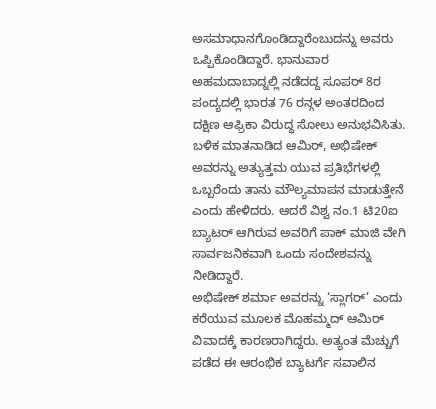ಅಸಮಾಧಾನಗೊಂಡಿದ್ದಾರೆಂಬುದನ್ನು ಅವರು ಒಪ್ಪಿಕೊಂಡಿದ್ದಾರೆ. ಭಾನುವಾರ ಅಹಮದಾಬಾದ್ನಲ್ಲಿ ನಡೆದದ್ದ ಸೂಪರ್ 8ರ ಪಂದ್ಯದಲ್ಲಿ ಭಾರತ 76 ರನ್ಗಳ ಅಂತರದಿಂದ ದಕ್ಷಿಣ ಆಫ್ರಿಕಾ ವಿರುದ್ಧ ಸೋಲು ಅನುಭವಿಸಿತು. ಬಳಿಕ ಮಾತನಾಡಿದ ಆಮಿರ್, ಅಭಿಷೇಕ್ ಅವರನ್ನು ಅತ್ಯುತ್ತಮ ಯುವ ಪ್ರತಿಭೆಗಳಲ್ಲಿ ಒಬ್ಬರೆಂದು ತಾನು ಮೌಲ್ಯಮಾಪನ ಮಾಡುತ್ತೇನೆ ಎಂದು ಹೇಳಿದರು. ಆದರೆ ವಿಶ್ವ ನಂ.1 ಟಿ20ಐ ಬ್ಯಾಟರ್ ಆಗಿರುವ ಅವರಿಗೆ ಪಾಕ್ ಮಾಜಿ ವೇಗಿ ಸಾರ್ವಜನಿಕವಾಗಿ ಒಂದು ಸಂದೇಶವನ್ನು ನೀಡಿದ್ದಾರೆ.
ಅಭಿಷೇಕ್ ಶರ್ಮಾ ಅವರನ್ನು ‘ಸ್ಲಾಗರ್’ ಎಂದು ಕರೆಯುವ ಮೂಲಕ ಮೊಹಮ್ಮದ್ ಆಮಿರ್ ವಿವಾದಕ್ಕೆ ಕಾರಣರಾಗಿದ್ದರು. ಅತ್ಯಂತ ಮೆಚ್ಚುಗೆ ಪಡೆದ ಈ ಆರಂಭಿಕ ಬ್ಯಾಟರ್ಗೆ ಸವಾಲಿನ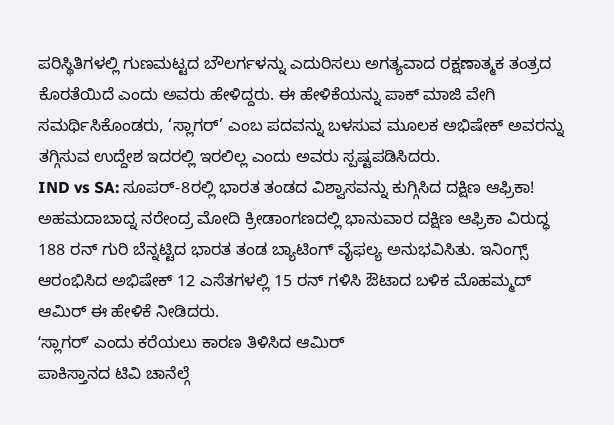ಪರಿಸ್ಥಿತಿಗಳಲ್ಲಿ ಗುಣಮಟ್ಟದ ಬೌಲರ್ಗಳನ್ನು ಎದುರಿಸಲು ಅಗತ್ಯವಾದ ರಕ್ಷಣಾತ್ಮಕ ತಂತ್ರದ ಕೊರತೆಯಿದೆ ಎಂದು ಅವರು ಹೇಳಿದ್ದರು. ಈ ಹೇಳಿಕೆಯನ್ನು ಪಾಕ್ ಮಾಜಿ ವೇಗಿ ಸಮರ್ಥಿಸಿಕೊಂಡರು, ‘ಸ್ಲಾಗರ್’ ಎಂಬ ಪದವನ್ನು ಬಳಸುವ ಮೂಲಕ ಅಭಿಷೇಕ್ ಅವರನ್ನು ತಗ್ಗಿಸುವ ಉದ್ದೇಶ ಇದರಲ್ಲಿ ಇರಲಿಲ್ಲ ಎಂದು ಅವರು ಸ್ಪಷ್ಟಪಡಿಸಿದರು.
IND vs SA: ಸೂಪರ್-8ರಲ್ಲಿ ಭಾರತ ತಂಡದ ವಿಶ್ವಾಸವನ್ನು ಕುಗ್ಗಿಸಿದ ದಕ್ಷಿಣ ಆಫ್ರಿಕಾ!
ಅಹಮದಾಬಾದ್ನ ನರೇಂದ್ರ ಮೋದಿ ಕ್ರೀಡಾಂಗಣದಲ್ಲಿ ಭಾನುವಾರ ದಕ್ಷಿಣ ಆಫ್ರಿಕಾ ವಿರುದ್ಧ 188 ರನ್ ಗುರಿ ಬೆನ್ನಟ್ಟಿದ ಭಾರತ ತಂಡ ಬ್ಯಾಟಿಂಗ್ ವೈಫಲ್ಯ ಅನುಭವಿಸಿತು. ಇನಿಂಗ್ಸ್ ಆರಂಭಿಸಿದ ಅಭಿಷೇಕ್ 12 ಎಸೆತಗಳಲ್ಲಿ 15 ರನ್ ಗಳಿಸಿ ಔಟಾದ ಬಳಿಕ ಮೊಹಮ್ಮದ್ ಆಮಿರ್ ಈ ಹೇಳಿಕೆ ನೀಡಿದರು.
ʻಸ್ಲಾಗರ್ʼ ಎಂದು ಕರೆಯಲು ಕಾರಣ ತಿಳಿಸಿದ ಆಮಿರ್
ಪಾಕಿಸ್ತಾನದ ಟಿವಿ ಚಾನೆಲ್ಗೆ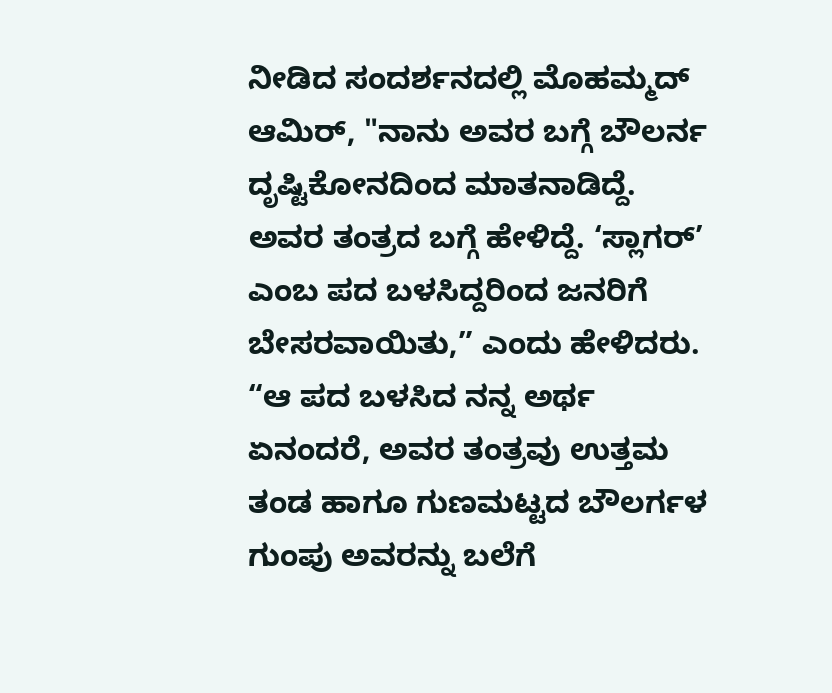ನೀಡಿದ ಸಂದರ್ಶನದಲ್ಲಿ ಮೊಹಮ್ಮದ್ ಆಮಿರ್, "ನಾನು ಅವರ ಬಗ್ಗೆ ಬೌಲರ್ನ ದೃಷ್ಟಿಕೋನದಿಂದ ಮಾತನಾಡಿದ್ದೆ. ಅವರ ತಂತ್ರದ ಬಗ್ಗೆ ಹೇಳಿದ್ದೆ. ‘ಸ್ಲಾಗರ್’ ಎಂಬ ಪದ ಬಳಸಿದ್ದರಿಂದ ಜನರಿಗೆ ಬೇಸರವಾಯಿತು,” ಎಂದು ಹೇಳಿದರು.
“ಆ ಪದ ಬಳಸಿದ ನನ್ನ ಅರ್ಥ ಏನಂದರೆ, ಅವರ ತಂತ್ರವು ಉತ್ತಮ ತಂಡ ಹಾಗೂ ಗುಣಮಟ್ಟದ ಬೌಲರ್ಗಳ ಗುಂಪು ಅವರನ್ನು ಬಲೆಗೆ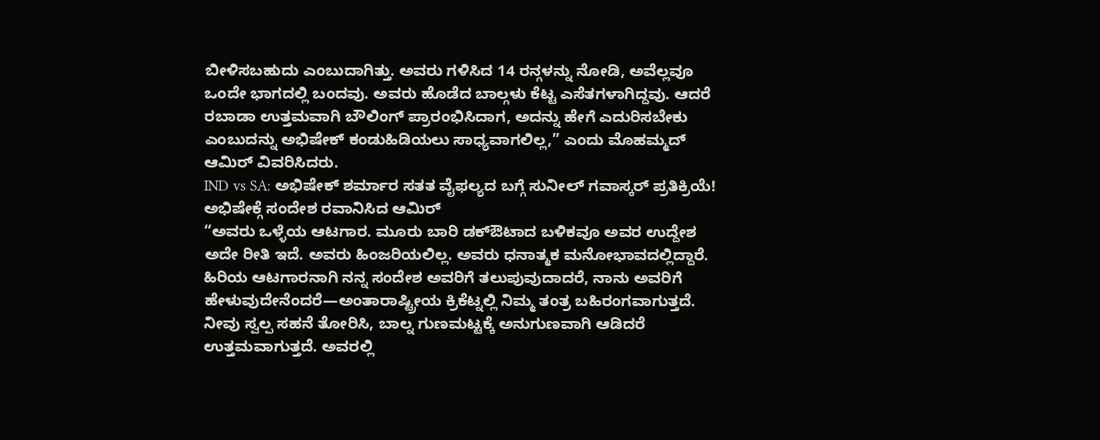ಬೀಳಿಸಬಹುದು ಎಂಬುದಾಗಿತ್ತು. ಅವರು ಗಳಿಸಿದ 14 ರನ್ಗಳನ್ನು ನೋಡಿ, ಅವೆಲ್ಲವೂ ಒಂದೇ ಭಾಗದಲ್ಲಿ ಬಂದವು. ಅವರು ಹೊಡೆದ ಬಾಲ್ಗಳು ಕೆಟ್ಟ ಎಸೆತಗಳಾಗಿದ್ದವು. ಆದರೆ ರಬಾಡಾ ಉತ್ತಮವಾಗಿ ಬೌಲಿಂಗ್ ಪ್ರಾರಂಭಿಸಿದಾಗ, ಅದನ್ನು ಹೇಗೆ ಎದುರಿಸಬೇಕು ಎಂಬುದನ್ನು ಅಭಿಷೇಕ್ ಕಂಡುಹಿಡಿಯಲು ಸಾಧ್ಯವಾಗಲಿಲ್ಲ,” ಎಂದು ಮೊಹಮ್ಮದ್ ಆಮಿರ್ ವಿವರಿಸಿದರು.
IND vs SA: ಅಭಿಷೇಕ್ ಶರ್ಮಾರ ಸತತ ವೈಫಲ್ಯದ ಬಗ್ಗೆ ಸುನೀಲ್ ಗವಾಸ್ಕರ್ ಪ್ರತಿಕ್ರಿಯೆ!
ಅಭಿಷೇಕ್ಗೆ ಸಂದೇಶ ರವಾನಿಸಿದ ಆಮಿರ್
“ಅವರು ಒಳ್ಳೆಯ ಆಟಗಾರ. ಮೂರು ಬಾರಿ ಡಕ್ಔಟಾದ ಬಳಿಕವೂ ಅವರ ಉದ್ದೇಶ ಅದೇ ರೀತಿ ಇದೆ. ಅವರು ಹಿಂಜರಿಯಲಿಲ್ಲ. ಅವರು ಧನಾತ್ಮಕ ಮನೋಭಾವದಲ್ಲಿದ್ದಾರೆ. ಹಿರಿಯ ಆಟಗಾರನಾಗಿ ನನ್ನ ಸಂದೇಶ ಅವರಿಗೆ ತಲುಪುವುದಾದರೆ, ನಾನು ಅವರಿಗೆ ಹೇಳುವುದೇನೆಂದರೆ—ಅಂತಾರಾಷ್ಟ್ರೀಯ ಕ್ರಿಕೆಟ್ನಲ್ಲಿ ನಿಮ್ಮ ತಂತ್ರ ಬಹಿರಂಗವಾಗುತ್ತದೆ. ನೀವು ಸ್ವಲ್ಪ ಸಹನೆ ತೋರಿಸಿ, ಬಾಲ್ನ ಗುಣಮಟ್ಟಕ್ಕೆ ಅನುಗುಣವಾಗಿ ಆಡಿದರೆ ಉತ್ತಮವಾಗುತ್ತದೆ. ಅವರಲ್ಲಿ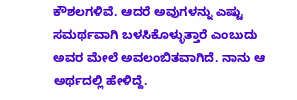ಕೌಶಲಗಳಿವೆ. ಆದರೆ ಅವುಗಳನ್ನು ಎಷ್ಟು ಸಮರ್ಥವಾಗಿ ಬಳಸಿಕೊಳ್ಳುತ್ತಾರೆ ಎಂಬುದು ಅವರ ಮೇಲೆ ಅವಲಂಬಿತವಾಗಿದೆ. ನಾನು ಆ ಅರ್ಥದಲ್ಲಿ ಹೇಳಿದ್ದೆ.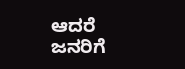ಆದರೆ ಜನರಿಗೆ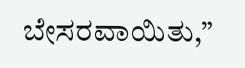ಬೇಸರವಾಯಿತು,”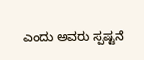ಎಂದು ಅವರು ಸ್ಪಷ್ಟನೆ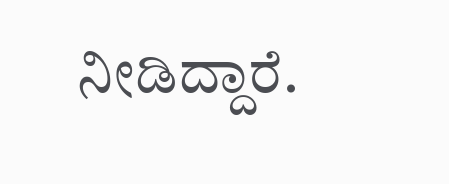ನೀಡಿದ್ದಾರೆ.